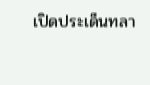เปิดประเด็นทลา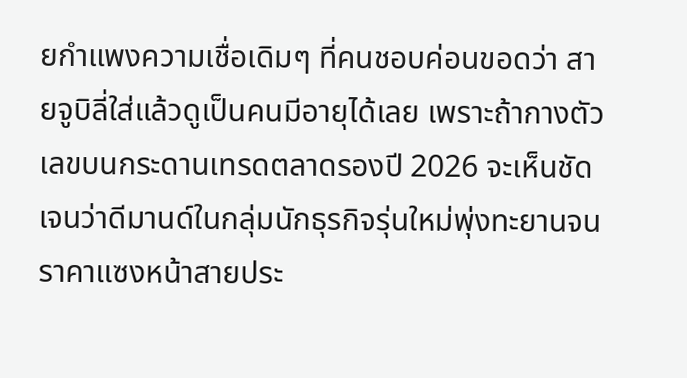ยกำแพงความเชื่อเดิมๆ ที่คนชอบค่อนขอดว่า สายจูบิลี่ใส่แล้วดูเป็นคนมีอายุได้เลย เพราะถ้ากางตัวเลขบนกระดานเทรดตลาดรองปี 2026 จะเห็นชัดเจนว่าดีมานด์ในกลุ่มนักธุรกิจรุ่นใหม่พุ่งทะยานจนราคาแซงหน้าสายประ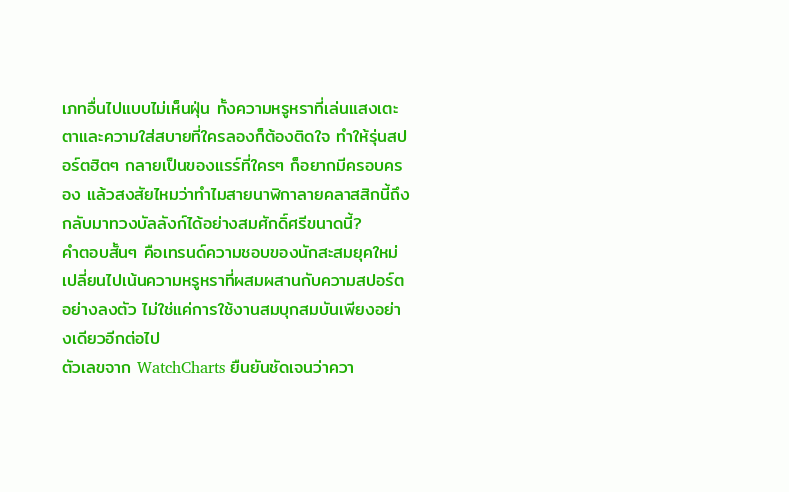เภทอื่นไปแบบไม่เห็นฝุ่น ทั้งความหรูหราที่เล่นแสงเตะตาและความใส่สบายที่ใครลองก็ต้องติดใจ ทำให้รุ่นสปอร์ตฮิตๆ กลายเป็นของแรร์ที่ใครๆ ก็อยากมีครอบครอง แล้วสงสัยไหมว่าทำไมสายนาฬิกาลายคลาสสิกนี้ถึงกลับมาทวงบัลลังก์ได้อย่างสมศักดิ์ศรีขนาดนี้?
คำตอบสั้นๆ คือเทรนด์ความชอบของนักสะสมยุคใหม่เปลี่ยนไปเน้นความหรูหราที่ผสมผสานกับความสปอร์ตอย่างลงตัว ไม่ใช่แค่การใช้งานสมบุกสมบันเพียงอย่างเดียวอีกต่อไป
ตัวเลขจาก WatchCharts ยืนยันชัดเจนว่าควา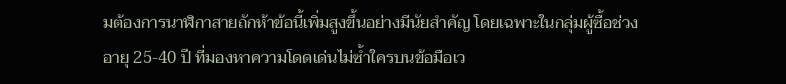มต้องการนาฬิกาสายถักห้าข้อนี้เพิ่มสูงขึ้นอย่างมีนัยสำคัญ โดยเฉพาะในกลุ่มผู้ซื้อช่วงอายุ 25-40 ปี ที่มองหาความโดดเด่นไม่ซ้ำใครบนข้อมือเว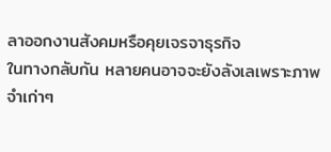ลาออกงานสังคมหรือคุยเจรจาธุรกิจ
ในทางกลับกัน หลายคนอาจจะยังลังเลเพราะภาพจำเก่าๆ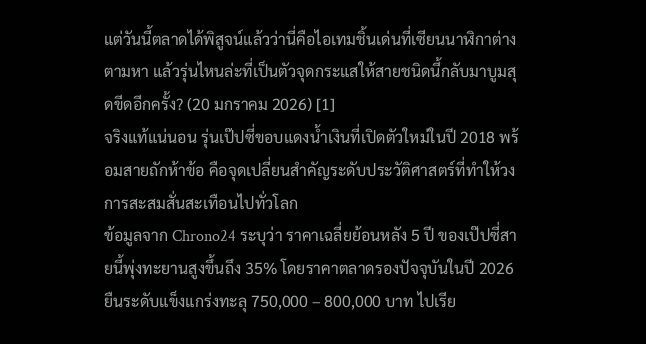แต่วันนี้ตลาดได้พิสูจน์แล้วว่านี่คือไอเทมชิ้นเด่นที่เซียนนาฬิกาต่างตามหา แล้วรุ่นไหนล่ะที่เป็นตัวจุดกระแสให้สายชนิดนี้กลับมาบูมสุดขีดอีกครั้ง? (20 มกราคม 2026) [1]
จริงแท้แน่นอน รุ่นเป๊ปซี่ขอบแดงน้ำเงินที่เปิดตัวใหม่ในปี 2018 พร้อมสายถักห้าข้อ คือจุดเปลี่ยนสำคัญระดับประวัติศาสตร์ที่ทำให้วงการสะสมสั่นสะเทือนไปทั่วโลก
ข้อมูลจาก Chrono24 ระบุว่า ราคาเฉลี่ยย้อนหลัง 5 ปี ของเป๊ปซี่สายนี้พุ่งทะยานสูงขึ้นถึง 35% โดยราคาตลาดรองปัจจุบันในปี 2026 ยืนระดับแข็งแกร่งทะลุ 750,000 – 800,000 บาท ไปเรีย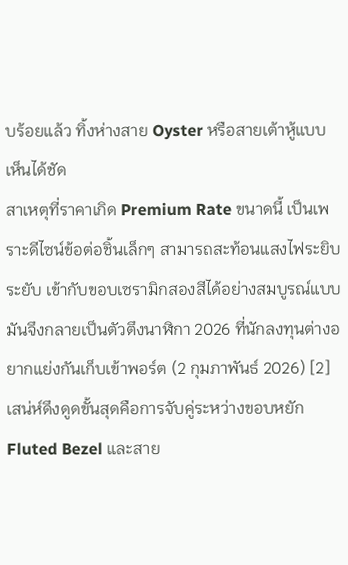บร้อยแล้ว ทิ้งห่างสาย Oyster หรือสายเต้าหู้แบบเห็นได้ชัด
สาเหตุที่ราคาเกิด Premium Rate ขนาดนี้ เป็นเพราะดีไซน์ข้อต่อชิ้นเล็กๆ สามารถสะท้อนแสงไฟระยิบระยับ เข้ากับขอบเซรามิกสองสีได้อย่างสมบูรณ์แบบ มันจึงกลายเป็นตัวตึงนาฬิกา 2026 ที่นักลงทุนต่างอยากแย่งกันเก็บเข้าพอร์ต (2 กุมภาพันธ์ 2026) [2]
เสน่ห์ดึงดูดขั้นสุดคือการจับคู่ระหว่างขอบหยัก Fluted Bezel และสาย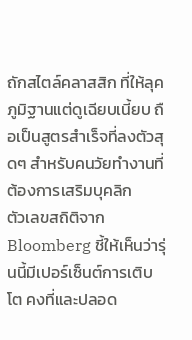ถักสไตล์คลาสสิก ที่ให้ลุคภูมิฐานแต่ดูเฉียบเนี้ยบ ถือเป็นสูตรสำเร็จที่ลงตัวสุดๆ สำหรับคนวัยทำงานที่ต้องการเสริมบุคลิก
ตัวเลขสถิติจาก Bloomberg ชี้ให้เห็นว่ารุ่นนี้มีเปอร์เซ็นต์การเติบโต คงที่และปลอด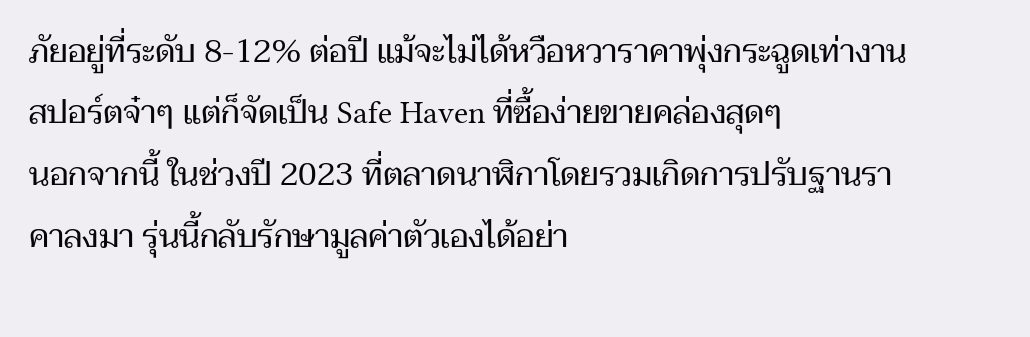ภัยอยู่ที่ระดับ 8-12% ต่อปี แม้จะไม่ได้หวือหวาราคาพุ่งกระฉูดเท่างานสปอร์ตจ๋าๆ แต่ก็จัดเป็น Safe Haven ที่ซื้อง่ายขายคล่องสุดๆ
นอกจากนี้ ในช่วงปี 2023 ที่ตลาดนาฬิกาโดยรวมเกิดการปรับฐานราคาลงมา รุ่นนี้กลับรักษามูลค่าตัวเองได้อย่า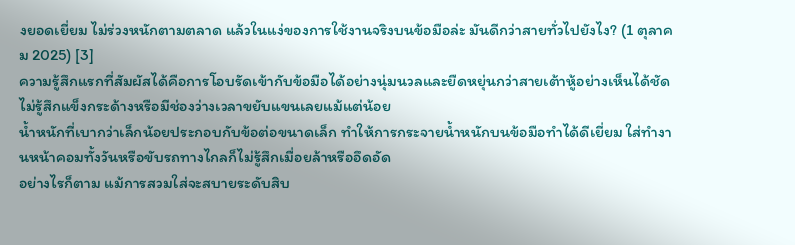งยอดเยี่ยม ไม่ร่วงหนักตามตลาด แล้วในแง่ของการใช้งานจริงบนข้อมือล่ะ มันดีกว่าสายทั่วไปยังไง? (1 ตุลาคม 2025) [3]
ความรู้สึกแรกที่สัมผัสได้คือการโอบรัดเข้ากับข้อมือได้อย่างนุ่มนวลและยืดหยุ่นกว่าสายเต้าหู้อย่างเห็นได้ชัด ไม่รู้สึกแข็งกระด้างหรือมีช่องว่างเวลาขยับแขนเลยแม้แต่น้อย
น้ำหนักที่เบากว่าเล็กน้อยประกอบกับข้อต่อขนาดเล็ก ทำให้การกระจายน้ำหนักบนข้อมือทำได้ดีเยี่ยม ใส่ทำงานหน้าคอมทั้งวันหรือขับรถทางไกลก็ไม่รู้สึกเมื่อยล้าหรืออึดอัด
อย่างไรก็ตาม แม้การสวมใส่จะสบายระดับสิบ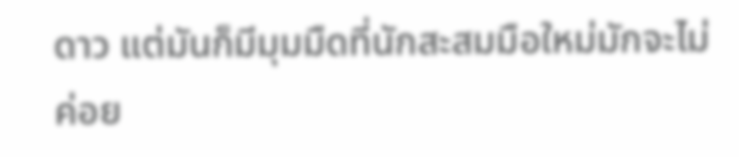ดาว แต่มันก็มีมุมมืดที่นักสะสมมือใหม่มักจะไม่ค่อย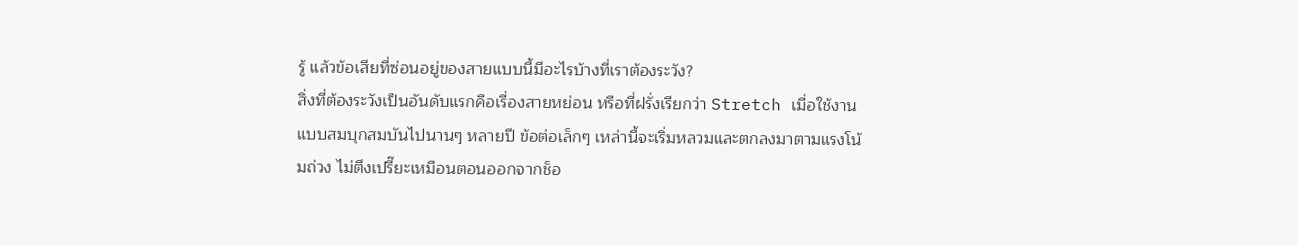รู้ แล้วข้อเสียที่ซ่อนอยู่ของสายแบบนี้มีอะไรบ้างที่เราต้องระวัง?
สิ่งที่ต้องระวังเป็นอันดับแรกคือเรื่องสายหย่อน หรือที่ฝรั่งเรียกว่า Stretch เมื่อใช้งานแบบสมบุกสมบันไปนานๆ หลายปี ข้อต่อเล็กๆ เหล่านี้จะเริ่มหลวมและตกลงมาตามแรงโน้มถ่วง ไม่ตึงเปรี๊ยะเหมือนตอนออกจากช็อ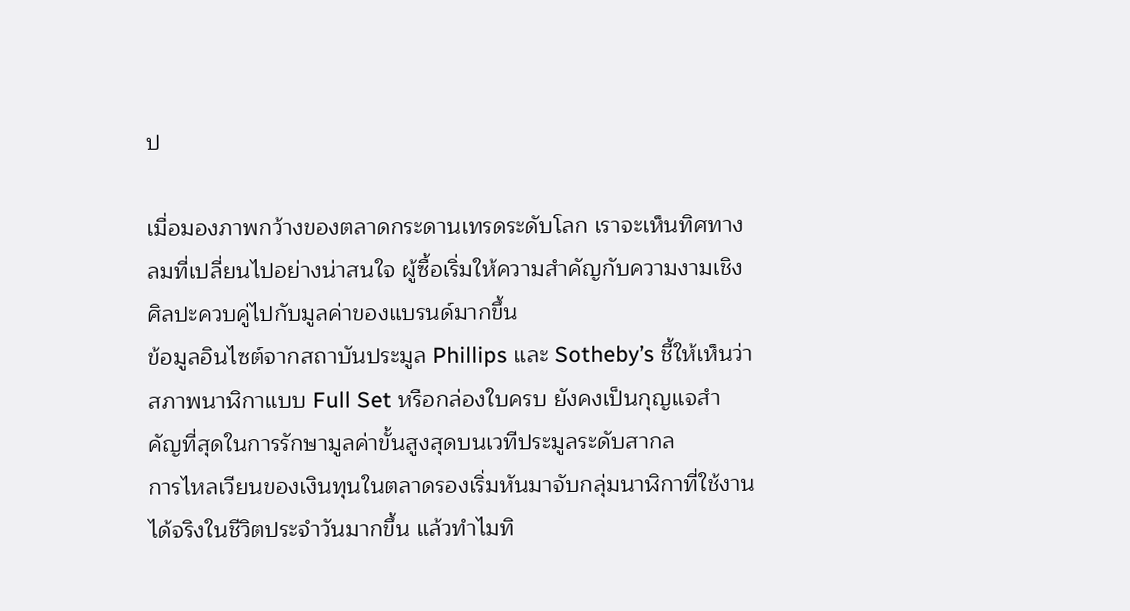ป

เมื่อมองภาพกว้างของตลาดกระดานเทรดระดับโลก เราจะเห็นทิศทางลมที่เปลี่ยนไปอย่างน่าสนใจ ผู้ซื้อเริ่มให้ความสำคัญกับความงามเชิงศิลปะควบคู่ไปกับมูลค่าของแบรนด์มากขึ้น
ข้อมูลอินไซต์จากสถาบันประมูล Phillips และ Sotheby’s ชี้ให้เห็นว่าสภาพนาฬิกาแบบ Full Set หรือกล่องใบครบ ยังคงเป็นกุญแจสำคัญที่สุดในการรักษามูลค่าขั้นสูงสุดบนเวทีประมูลระดับสากล
การไหลเวียนของเงินทุนในตลาดรองเริ่มหันมาจับกลุ่มนาฬิกาที่ใช้งานได้จริงในชีวิตประจำวันมากขึ้น แล้วทำไมทิ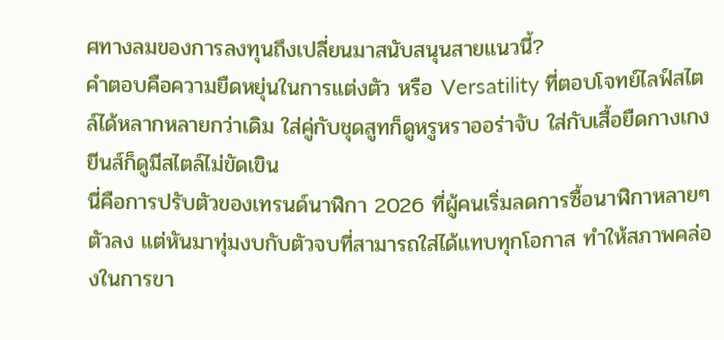ศทางลมของการลงทุนถึงเปลี่ยนมาสนับสนุนสายแนวนี้?
คำตอบคือความยืดหยุ่นในการแต่งตัว หรือ Versatility ที่ตอบโจทย์ไลฟ์สไตล์ได้หลากหลายกว่าเดิม ใส่คู่กับชุดสูทก็ดูหรูหราออร่าจับ ใส่กับเสื้อยืดกางเกงยีนส์ก็ดูมีสไตล์ไม่ขัดเขิน
นี่คือการปรับตัวของเทรนด์นาฬิกา 2026 ที่ผู้คนเริ่มลดการซื้อนาฬิกาหลายๆ ตัวลง แต่หันมาทุ่มงบกับตัวจบที่สามารถใส่ได้แทบทุกโอกาส ทำให้สภาพคล่องในการขา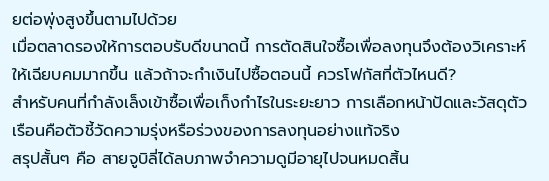ยต่อพุ่งสูงขึ้นตามไปด้วย
เมื่อตลาดรองให้การตอบรับดีขนาดนี้ การตัดสินใจซื้อเพื่อลงทุนจึงต้องวิเคราะห์ให้เฉียบคมมากขึ้น แล้วถ้าจะกำเงินไปซื้อตอนนี้ ควรโฟกัสที่ตัวไหนดี?
สำหรับคนที่กำลังเล็งเข้าซื้อเพื่อเก็งกำไรในระยะยาว การเลือกหน้าปัดและวัสดุตัวเรือนคือตัวชี้วัดความรุ่งหรือร่วงของการลงทุนอย่างแท้จริง
สรุปสั้นๆ คือ สายจูบิลี่ได้ลบภาพจำความดูมีอายุไปจนหมดสิ้น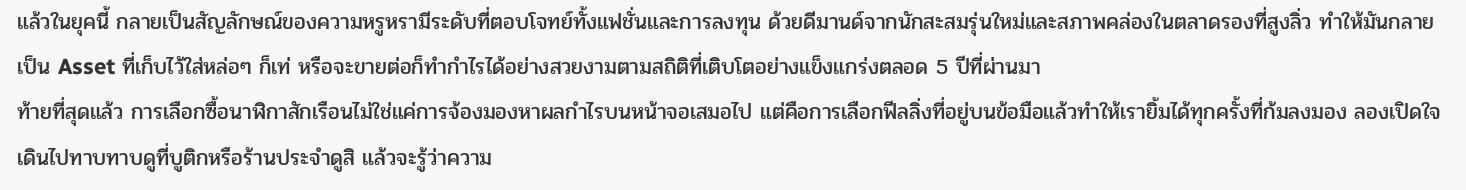แล้วในยุคนี้ กลายเป็นสัญลักษณ์ของความหรูหรามีระดับที่ตอบโจทย์ทั้งแฟชั่นและการลงทุน ด้วยดีมานด์จากนักสะสมรุ่นใหม่และสภาพคล่องในตลาดรองที่สูงลิ่ว ทำให้มันกลายเป็น Asset ที่เก็บไว้ใส่หล่อๆ ก็เท่ หรือจะขายต่อก็ทำกำไรได้อย่างสวยงามตามสถิติที่เติบโตอย่างแข็งแกร่งตลอด 5 ปีที่ผ่านมา
ท้ายที่สุดแล้ว การเลือกซื้อนาฬิกาสักเรือนไม่ใช่แค่การจ้องมองหาผลกำไรบนหน้าจอเสมอไป แต่คือการเลือกฟีลลิ่งที่อยู่บนข้อมือแล้วทำให้เรายิ้มได้ทุกครั้งที่ก้มลงมอง ลองเปิดใจเดินไปทาบทาบดูที่บูติกหรือร้านประจำดูสิ แล้วจะรู้ว่าความ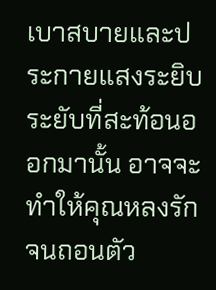เบาสบายและประกายแสงระยิบระยับที่สะท้อนออกมานั้น อาจจะทำให้คุณหลงรักจนถอนตัว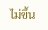ไม่ขึ้น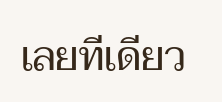เลยทีเดียว